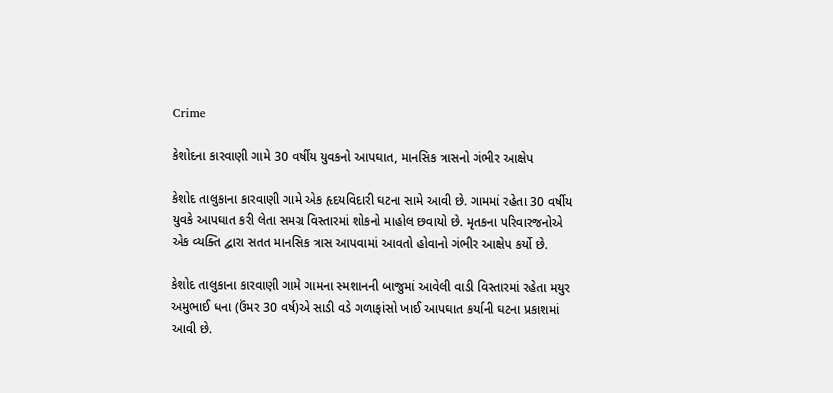Crime

કેશોદના કારવાણી ગામે 30 વર્ષીય યુવકનો આપઘાત, માનસિક ત્રાસનો ગંભીર આક્ષેપ

કેશોદ તાલુકાના કારવાણી ગામે એક હૃદયવિદારી ઘટના સામે આવી છે. ગામમાં રહેતા 30 વર્ષીય યુવકે આપઘાત કરી લેતા સમગ્ર વિસ્તારમાં શોકનો માહોલ છવાયો છે. મૃતકના પરિવારજનોએ એક વ્યક્તિ દ્વારા સતત માનસિક ત્રાસ આપવામાં આવતો હોવાનો ગંભીર આક્ષેપ કર્યો છે.

કેશોદ તાલુકાના કારવાણી ગામે ગામના સ્મશાનની બાજુમાં આવેલી વાડી વિસ્તારમાં રહેતા મયુર અમુભાઈ ધના (ઉંમર 30 વર્ષ)એ સાડી વડે ગળાફાંસો ખાઈ આપઘાત કર્યાની ઘટના પ્રકાશમાં આવી છે.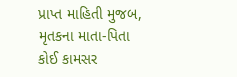પ્રાપ્ત માહિતી મુજબ, મૃતકના માતા-પિતા કોઈ કામસર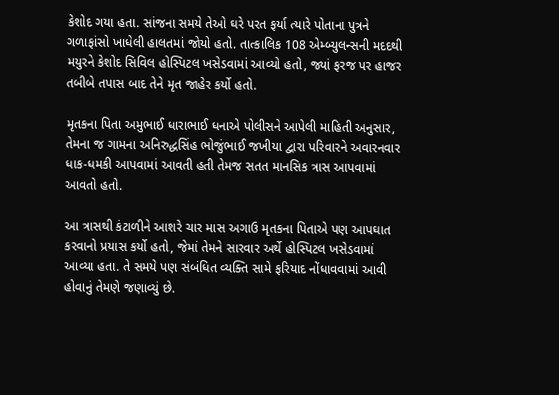કેશોદ ગયા હતા. સાંજના સમયે તેઓ ઘરે પરત ફર્યા ત્યારે પોતાના પુત્રને ગળાફાંસો ખાધેલી હાલતમાં જોયો હતો. તાત્કાલિક 108 એમ્બ્યુલન્સની મદદથી મયુરને કેશોદ સિવિલ હોસ્પિટલ ખસેડવામાં આવ્યો હતો, જ્યાં ફરજ પર હાજર તબીબે તપાસ બાદ તેને મૃત જાહેર કર્યો હતો.

મૃતકના પિતા અમુભાઈ ધારાભાઈ ધનાએ પોલીસને આપેલી માહિતી અનુસાર, તેમના જ ગામના અનિરુદ્ધસિંહ ભોજુંભાઈ જખીયા દ્વારા પરિવારને અવારનવાર ધાક-ધમકી આપવામાં આવતી હતી તેમજ સતત માનસિક ત્રાસ આપવામાં આવતો હતો.

આ ત્રાસથી કંટાળીને આશરે ચાર માસ અગાઉ મૃતકના પિતાએ પણ આપઘાત કરવાનો પ્રયાસ કર્યો હતો, જેમાં તેમને સારવાર અર્થે હોસ્પિટલ ખસેડવામાં આવ્યા હતા. તે સમયે પણ સંબંધિત વ્યક્તિ સામે ફરિયાદ નોંધાવવામાં આવી હોવાનું તેમણે જણાવ્યું છે.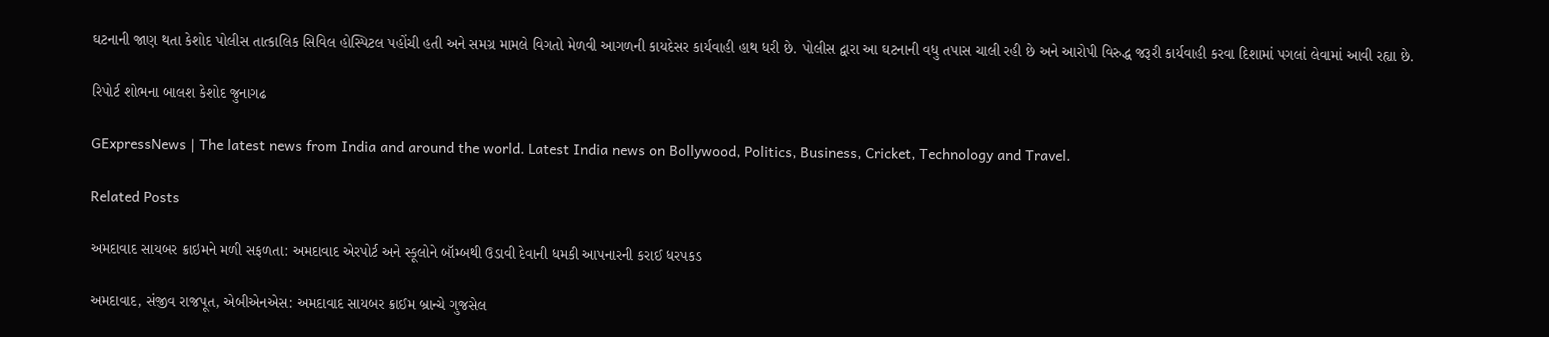ઘટનાની જાણ થતા કેશોદ પોલીસ તાત્કાલિક સિવિલ હોસ્પિટલ પહોંચી હતી અને સમગ્ર મામલે વિગતો મેળવી આગળની કાયદેસર કાર્યવાહી હાથ ધરી છે. પોલીસ દ્વારા આ ઘટનાની વધુ તપાસ ચાલી રહી છે અને આરોપી વિરુદ્ધ જરૂરી કાર્યવાહી કરવા દિશામાં પગલાં લેવામાં આવી રહ્યા છે.

રિપોર્ટ શોભના બાલશ કેશોદ જુનાગઢ

GExpressNews | The latest news from India and around the world. Latest India news on Bollywood, Politics, Business, Cricket, Technology and Travel.

Related Posts

અમદાવાદ સાયબર ક્રાઇમને મળી સફળતા: અમદાવાદ એરપોર્ટ અને સ્કૂલોને બૉમ્બથી ઉડાવી દેવાની ધમકી આપનારની કરાઈ ધરપકડ

અમદાવાદ, સંજીવ રાજપૂત, એબીએનએસ: અમદાવાદ સાયબર ક્રાઈમ બ્રાન્ચે ગુજસેલ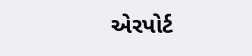એરપોર્ટ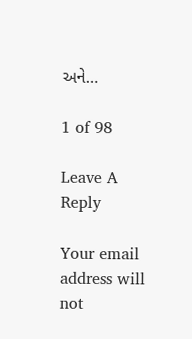અને…

1 of 98

Leave A Reply

Your email address will not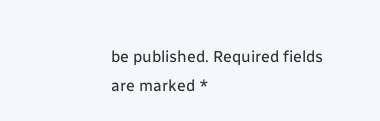be published. Required fields are marked *